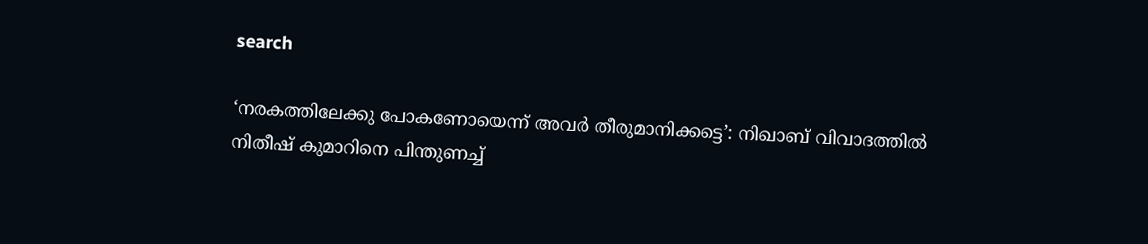search

‘നരകത്തിലേക്കു പോകണോയെന്ന് അവർ തീരുമാനിക്കട്ടെ’: നിഖാബ് വിവാദത്തിൽ നിതീഷ് കുമാറിനെ പിന്തുണച്ച്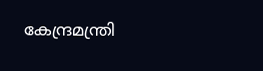കേന്ദ്രമന്ത്രി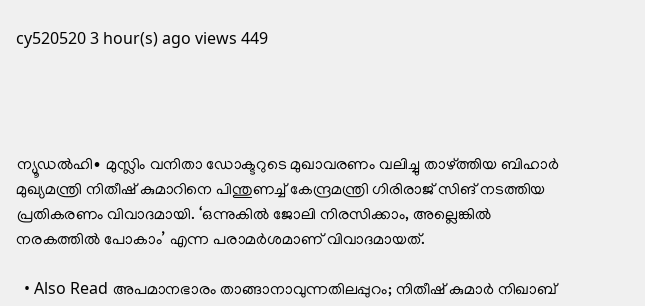cy520520 3 hour(s) ago views 449




ന്യൂഡൽഹി∙ മുസ്ലിം വനിതാ ഡോക്ടറുടെ മുഖാവരണം വലിച്ചു താഴ്ത്തിയ ബിഹാർ മുഖ്യമന്ത്രി നിതീഷ് കുമാറിനെ പിന്തുണച്ച് കേന്ദ്രമന്ത്രി ഗിരിരാജ് സിങ് നടത്തിയ പ്രതികരണം വിവാദമായി. ‘ഒന്നുകിൽ ജോലി നിരസിക്കാം, അല്ലെങ്കിൽ നരകത്തിൽ പോകാം’ എന്ന പരാമർശമാണ് വിവാദമായത്.

  • Also Read അപമാനഭാരം താങ്ങാനാവുന്നതിലപ്പുറം; നിതീഷ് കുമാർ നിഖാബ്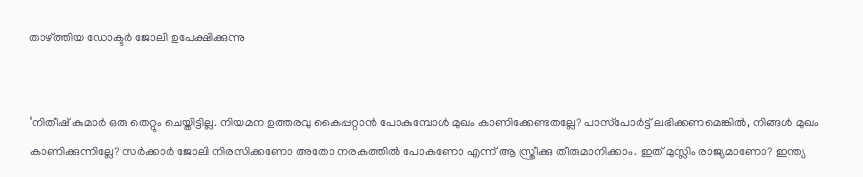താഴ്ത്തിയ ഡോക്ടർ ജോലി ഉപേക്ഷിക്കുന്നു


‘നിതീഷ് കുമാർ ഒരു തെറ്റും ചെയ്തിട്ടില്ല. നിയമന ഉത്തരവു കൈപ്പറ്റാൻ പോകുമ്പോൾ മുഖം കാണിക്കേണ്ടതല്ലേ? പാസ്‌പോർട്ട് ലഭിക്കണമെങ്കിൽ, നിങ്ങൾ മുഖം കാണിക്കുന്നില്ലേ? സർക്കാർ ജോലി നിരസിക്കണോ അതോ നരകത്തിൽ പോകണോ എന്ന് ആ സ്ത്രീക്കു തീരുമാനിക്കാം. ഇത് മുസ്ലിം രാജ്യമാണോ? ഇന്ത്യ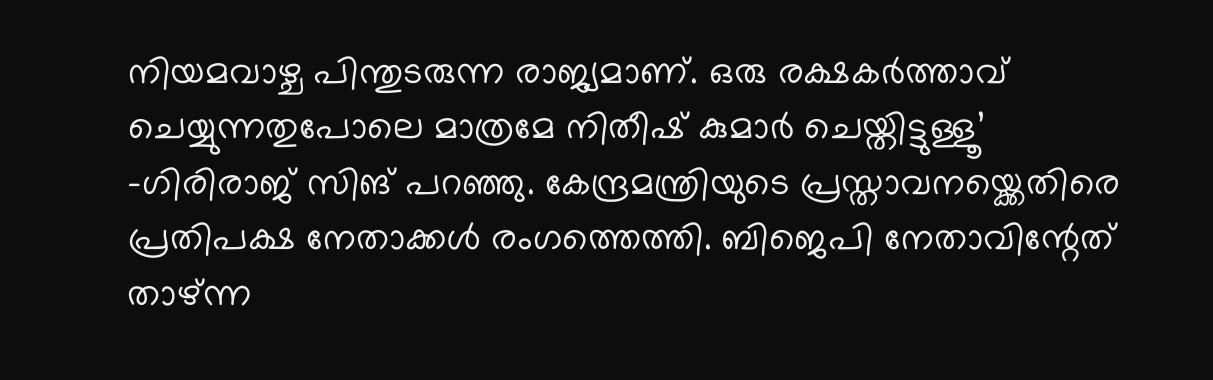നിയമവാഴ്ച പിന്തുടരുന്ന രാജ്യമാണ്. ഒരു രക്ഷകർത്താവ് ചെയ്യുന്നതുപോലെ മാത്രമേ നിതീഷ് കുമാർ ചെയ്തിട്ടുള്ളൂ’ –ഗിരിരാജ് സിങ് പറഞ്ഞു. കേന്ദ്രമന്ത്രിയുടെ പ്രസ്താവനയ്ക്കെതിരെ പ്രതിപക്ഷ നേതാക്കൾ രംഗത്തെത്തി. ബിജെപി നേതാവിന്റേത് താഴ്ന്ന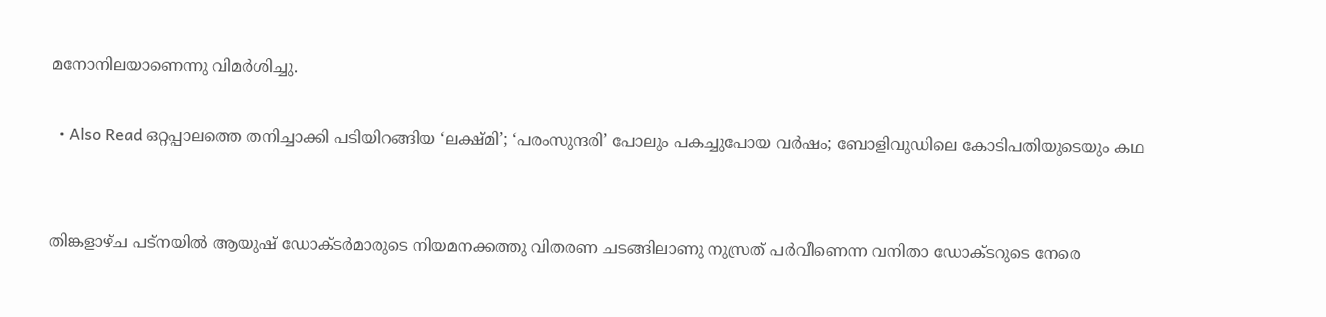മനോനിലയാണെന്നു വിമർശിച്ചു.

  • Also Read ഒറ്റപ്പാലത്തെ തനിച്ചാക്കി പടിയിറങ്ങിയ ‘ലക്ഷ്മി’; ‘പരംസുന്ദരി’ പോലും പകച്ചുപോയ വർഷം; ബോളിവുഡിലെ കോടിപതിയുടെയും കഥ


തിങ്കളാഴ്ച പട്നയിൽ ആയുഷ് ഡോക്ടർമാരുടെ നിയമനക്കത്തു വിതരണ ചടങ്ങിലാണു നുസ്രത് പർവീണെന്ന വനിതാ ഡോക്ടറുടെ നേരെ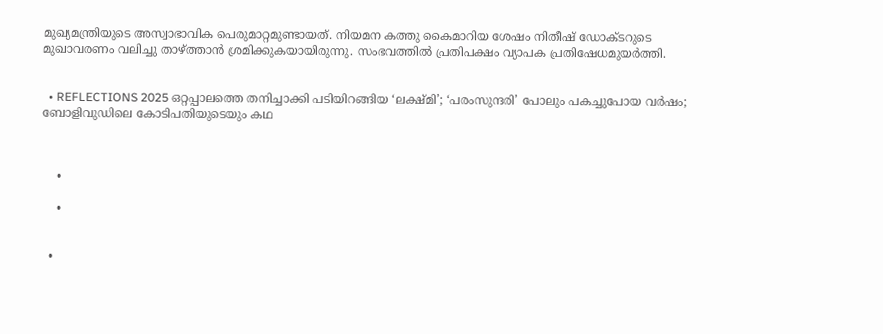മുഖ്യമന്ത്രിയുടെ അസ്വാഭാവിക പെരുമാറ്റമുണ്ടായത്. നിയമന കത്തു കൈമാറിയ ശേഷം നിതീഷ് ഡോക്ടറുടെ മുഖാവരണം വലിച്ചു താഴ്ത്താൻ ശ്രമിക്കുകയായിരുന്നു. സംഭവത്തിൽ പ്രതിപക്ഷം വ്യാപക പ്രതിഷേധമുയർത്തി.


  • REFLECTIONS 2025 ഒറ്റപ്പാലത്തെ തനിച്ചാക്കി പടിയിറങ്ങിയ ‘ലക്ഷ്മി’; ‘പരംസുന്ദരി’ പോലും പകച്ചുപോയ വർഷം; ബോളിവുഡിലെ കോടിപതിയുടെയും കഥ



    •

    •


  •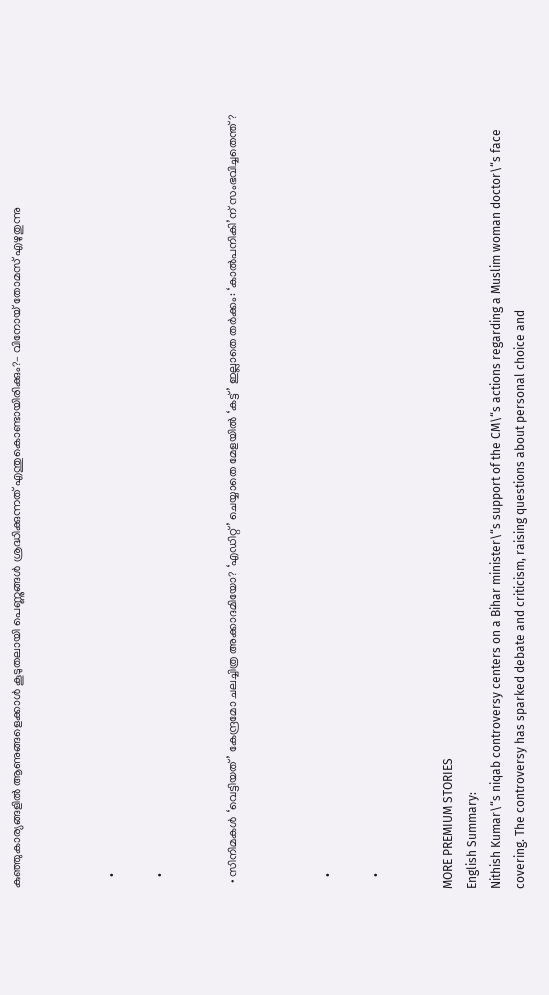കുഞ്ഞുകാര്യങ്ങളിൽ ആണുങ്ങളെക്കാൾ കൂടുതലായി പെണ്ണുങ്ങൾ ശ്രദ്ധിക്കുന്നത് എന്തുകൊണ്ടായിരിക്കും?– വിനോയ് തോമസ് എഴുതുന്നു



    •

    •


  • സിനിമകൾ ‘വെട്ടിയത്’ കേന്ദ്രമോ ചലച്ചിത്ര അക്കാദമിയോ? ‘എഡിറ്റ്’ ചെയ്യാതെ മേളയിൽ ‘കട്ട്’ ഇല്ലാതെ തർക്കം: ‘കാൽപനികി’ന് സംഭവിച്ചതെന്ത്?



    •

    •


MORE PREMIUM STORIES
English Summary:
Nithish Kumar\“s niqab controversy centers on a Bihar minister\“s support of the CM\“s actions regarding a Muslim woman doctor\“s face covering. The controversy has sparked debate and criticism, raising questions about personal choice and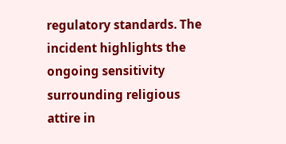regulatory standards. The incident highlights the ongoing sensitivity surrounding religious attire in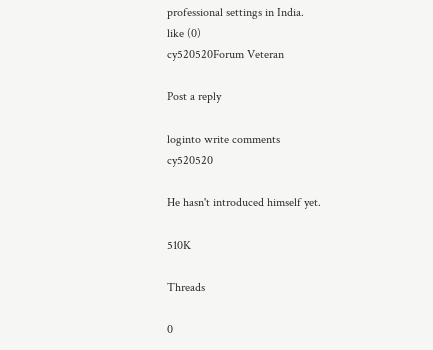professional settings in India.
like (0)
cy520520Forum Veteran

Post a reply

loginto write comments
cy520520

He hasn't introduced himself yet.

510K

Threads

0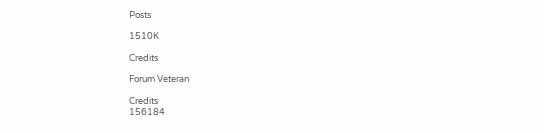Posts

1510K

Credits

Forum Veteran

Credits
156184